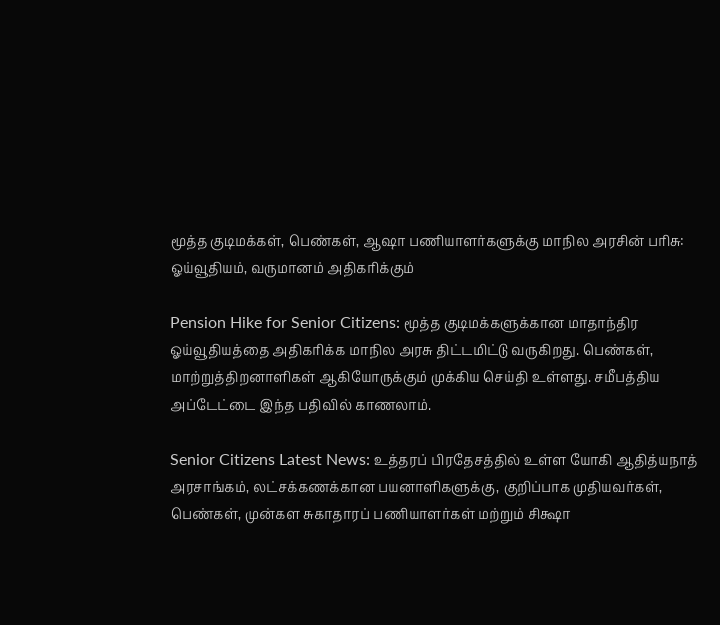மூத்த குடிமக்கள், பெண்கள், ஆஷா பணியாளர்களுக்கு மாநில அரசின் பரிசு: ஓய்வூதியம், வருமானம் அதிகரிக்கும்

Pension Hike for Senior Citizens: மூத்த குடிமக்களுக்கான மாதாந்திர ஓய்வூதியத்தை அதிகரிக்க மாநில அரசு திட்டமிட்டு வருகிறது. பெண்கள், மாற்றுத்திறனாளிகள் ஆகியோருக்கும் முக்கிய செய்தி உள்ளது. சமீபத்திய அப்டேட்டை இந்த பதிவில் காணலாம்.

Senior Citizens Latest News: உத்தரப் பிரதேசத்தில் உள்ள யோகி ஆதித்யநாத் அரசாங்கம், லட்சக்கணக்கான பயனாளிகளுக்கு, குறிப்பாக முதியவர்கள், பெண்கள், முன்கள சுகாதாரப் பணியாளர்கள் மற்றும் சிக்ஷா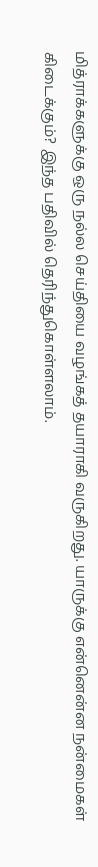மித்ராக்களுக்கு ஒரு நல்ல செய்தியை வழங்கத் தயாராகி வருகிறது. யாருக்கு என்னென்ன நன்மைகள் கிடைக்கும்? இந்த பதிவில் தெரிந்துகொள்ளலாம்.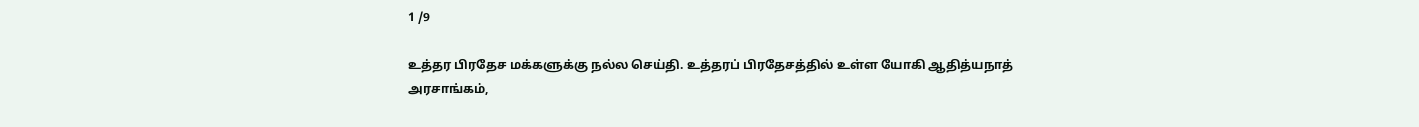1 /9

உத்தர பிரதேச மக்களுக்கு நல்ல செய்தி. உத்தரப் பிரதேசத்தில் உள்ள யோகி ஆதித்யநாத் அரசாங்கம்,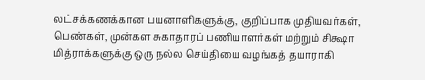லட்சக்கணக்கான பயனாளிகளுக்கு, குறிப்பாக முதியவர்கள், பெண்கள், முன்கள சுகாதாரப் பணியாளர்கள் மற்றும் சிக்ஷா மித்ராக்களுக்கு ஒரு நல்ல செய்தியை வழங்கத் தயாராகி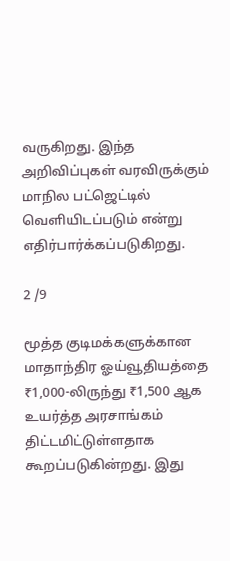வருகிறது. இந்த அறிவிப்புகள் வரவிருக்கும் மாநில பட்ஜெட்டில் வெளியிடப்படும் என்று எதிர்பார்க்கப்படுகிறது.

2 /9

மூத்த குடிமக்களுக்கான மாதாந்திர ஓய்வூதியத்தை ₹1,000-லிருந்து ₹1,500 ஆக உயர்த்த அரசாங்கம் திட்டமிட்டுள்ளதாக கூறப்படுகின்றது. இது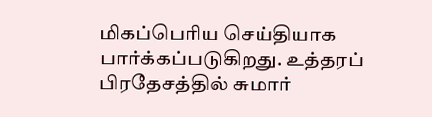மிகப்பெரிய செய்தியாக பார்க்கப்படுகிறது. உத்தரப் பிரதேசத்தில் சுமார்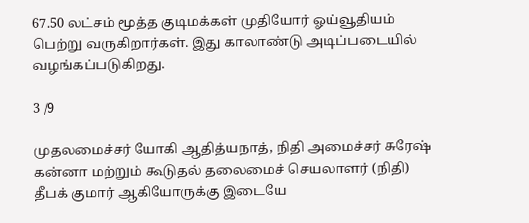67.50 லட்சம் மூத்த குடிமக்கள் முதியோர் ஓய்வூதியம் பெற்று வருகிறார்கள். இது காலாண்டு அடிப்படையில் வழங்கப்படுகிறது.

3 /9

முதலமைச்சர் யோகி ஆதித்யநாத், நிதி அமைச்சர் சுரேஷ் கன்னா மற்றும் கூடுதல் தலைமைச் செயலாளர் (நிதி) தீபக் குமார் ஆகியோருக்கு இடையே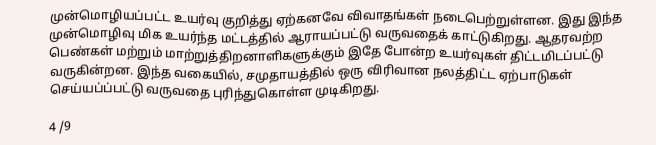முன்மொழியப்பட்ட உயர்வு குறித்து ஏற்கனவே விவாதங்கள் நடைபெற்றுள்ளன. இது இந்த முன்மொழிவு மிக உயர்ந்த மட்டத்தில் ஆராயப்பட்டு வருவதைக் காட்டுகிறது. ஆதரவற்ற பெண்கள் மற்றும் மாற்றுத்திறனாளிகளுக்கும் இதே போன்ற உயர்வுகள் திட்டமிடப்பட்டு வருகின்றன. இந்த வகையில், சமுதாயத்தில் ஒரு விரிவான நலத்திட்ட ஏற்பாடுகள் செய்யப்ப்பட்டு வருவதை புரிந்துகொள்ள முடிகிறது.

4 /9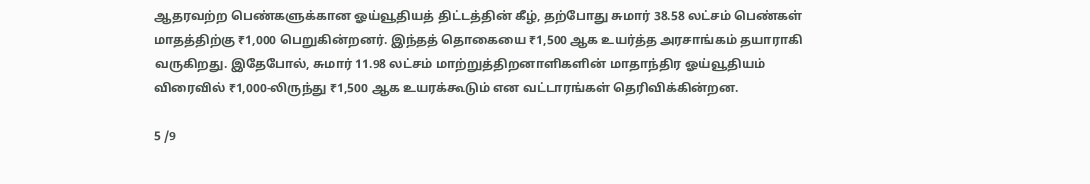ஆதரவற்ற பெண்களுக்கான ஓய்வூதியத் திட்டத்தின் கீழ், தற்போது சுமார் 38.58 லட்சம் பெண்கள் மாதத்திற்கு ₹1,000 பெறுகின்றனர். இந்தத் தொகையை ₹1,500 ஆக உயர்த்த அரசாங்கம் தயாராகி வருகிறது. இதேபோல், சுமார் 11.98 லட்சம் மாற்றுத்திறனாளிகளின் மாதாந்திர ஓய்வூதியம் விரைவில் ₹1,000-லிருந்து ₹1,500 ஆக உயரக்கூடும் என வட்டாரங்கள் தெரிவிக்கின்றன.

5 /9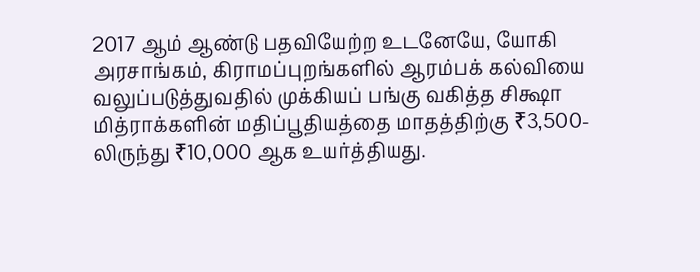2017 ஆம் ஆண்டு பதவியேற்ற உடனேயே, யோகி அரசாங்கம், கிராமப்புறங்களில் ஆரம்பக் கல்வியை வலுப்படுத்துவதில் முக்கியப் பங்கு வகித்த சிக்ஷா மித்ராக்களின் மதிப்பூதியத்தை மாதத்திற்கு ₹3,500-லிருந்து ₹10,000 ஆக உயர்த்தியது.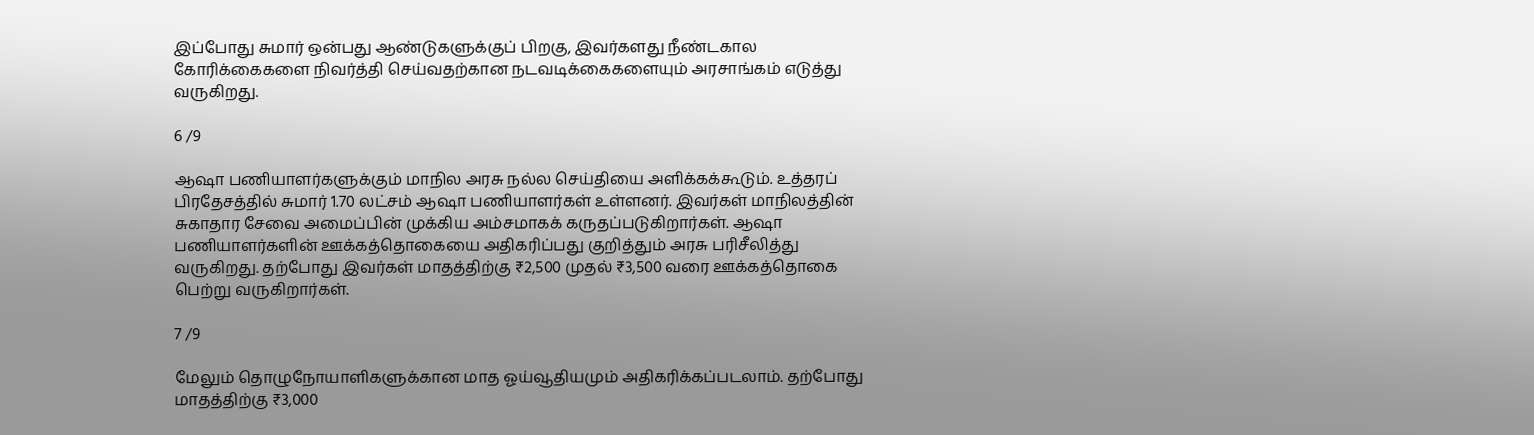இப்போது சுமார் ஒன்பது ஆண்டுகளுக்குப் பிறகு, இவர்களது நீண்டகால கோரிக்கைகளை நிவர்த்தி செய்வதற்கான நடவடிக்கைகளையும் அரசாங்கம் எடுத்து வருகிறது.

6 /9

ஆஷா பணியாளர்களுக்கும் மாநில அரசு நல்ல செய்தியை அளிக்கக்கூடும். உத்தரப் பிரதேசத்தில் சுமார் 1.70 லட்சம் ஆஷா பணியாளர்கள் உள்ளனர். இவர்கள் மாநிலத்தின் சுகாதார சேவை அமைப்பின் முக்கிய அம்சமாகக் கருதப்படுகிறார்கள். ஆஷா பணியாளர்களின் ஊக்கத்தொகையை அதிகரிப்பது குறித்தும் அரசு பரிசீலித்து வருகிறது. தற்போது இவர்கள் மாதத்திற்கு ₹2,500 முதல் ₹3,500 வரை ஊக்கத்தொகை பெற்று வருகிறார்கள்.

7 /9

மேலும் தொழுநோயாளிகளுக்கான மாத ஓய்வூதியமும் அதிகரிக்கப்படலாம். தற்போது மாதத்திற்கு ₹3,000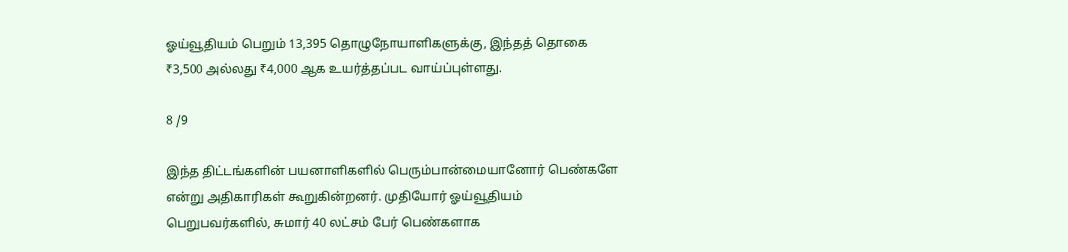ஓய்வூதியம் பெறும் 13,395 தொழுநோயாளிகளுக்கு, இந்தத் தொகை ₹3,500 அல்லது ₹4,000 ஆக உயர்த்தப்பட வாய்ப்புள்ளது.

8 /9

இந்த திட்டங்களின் பயனாளிகளில் பெரும்பான்மையானோர் பெண்களே என்று அதிகாரிகள் கூறுகின்றனர். முதியோர் ஓய்வூதியம் பெறுபவர்களில், சுமார் 40 லட்சம் பேர் பெண்களாக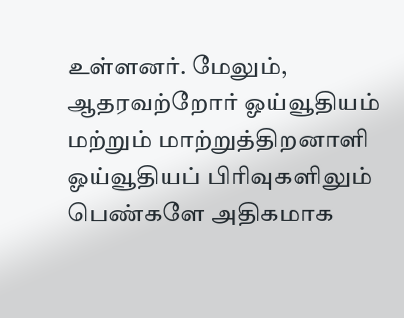உள்ளனர். மேலும், ஆதரவற்றோர் ஓய்வூதியம் மற்றும் மாற்றுத்திறனாளி ஓய்வூதியப் பிரிவுகளிலும் பெண்களே அதிகமாக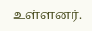உள்ளனர்.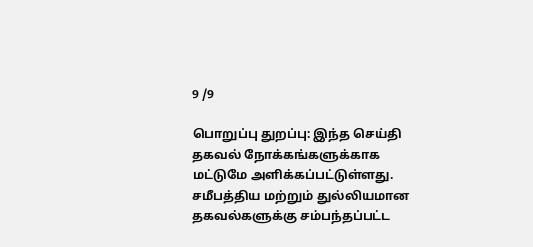9 /9

பொறுப்பு துறப்பு: இந்த செய்தி தகவல் நோக்கங்களுக்காக மட்டுமே அளிக்கப்பட்டுள்ளது. சமீபத்திய மற்றும் துல்லியமான தகவல்களுக்கு சம்பந்தப்பட்ட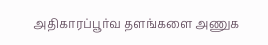அதிகாரப்பூர்வ தளங்களை அணுக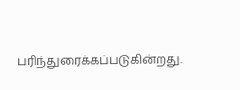பரிந்துரைக்கப்படுகின்றது.